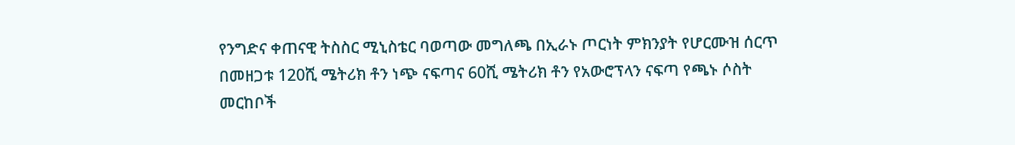የንግድና ቀጠናዊ ትስስር ሚኒስቴር ባወጣው መግለጫ በኢራኑ ጦርነት ምክንያት የሆርሙዝ ሰርጥ በመዘጋቱ 120ሺ ሜትሪክ ቶን ነጭ ናፍጣና 60ሺ ሜትሪክ ቶን የአውሮፕላን ናፍጣ የጫኑ ሶስት መርከቦች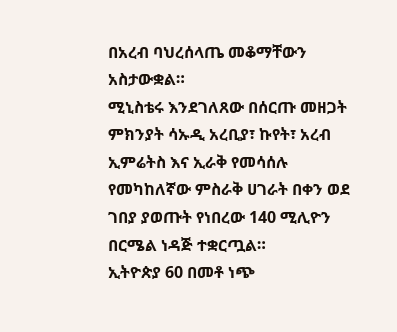በአረብ ባህረሰላጤ መቆማቸውን አስታውቋል።
ሚኒስቴሩ እንደገለጸው በሰርጡ መዘጋት ምክንያት ሳኡዲ አረቢያ፣ ኩየት፣ አረብ ኢምሬትስ እና ኢራቅ የመሳሰሉ የመካከለኛው ምስራቅ ሀገራት በቀን ወደ ገበያ ያወጡት የነበረው 140 ሚሊዮን በርሜል ነዳጅ ተቋርጧል።
ኢትዮጵያ 60 በመቶ ነጭ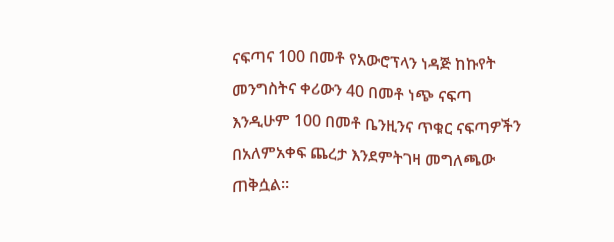ናፍጣና 100 በመቶ የአውሮፕላን ነዳጅ ከኩየት መንግስትና ቀሪውን 40 በመቶ ነጭ ናፍጣ እንዲሁም 100 በመቶ ቤንዚንና ጥቁር ናፍጣዎችን በአለምአቀፍ ጨረታ እንደምትገዛ መግለጫው ጠቅሷል።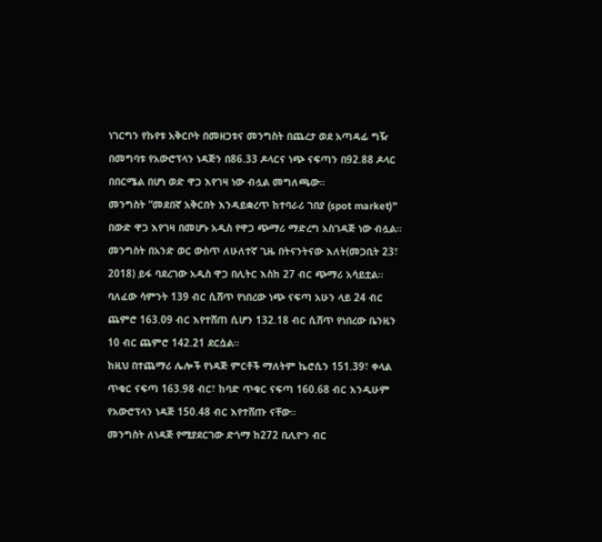ነገርግን የኩየቱ አቅርቦት በመዘጋቱና መንግስት በጨረታ ወደ አጣዳፊ ግዥ በመግባቱ የአውሮፕላን ነዳጅን በ86.33 ዶላርና ነጭ ናፍጣን በ92.88 ዶላር በበርሜል በሆነ ወድ ዋጋ እየገዛ ነው ብሏል መግለጫው።
መንግስት “መደበኛ አቅርበት እንዳይቋረጥ ከተባራሪ ገበያ (spot market)” በውድ ዋጋ እየገዛ በመሆኑ አዲስ የዋጋ ጭማሪ ማድረግ አስገዳጅ ነው ብሏል።
መንግስት በአንድ ወር ውስጥ ለሁለተኛ ጊዜ በትናንትናው እለት(መጋቢት 23፣ 2018) ይፋ ባደረገው አዲስ ዋጋ በሊትር እስከ 27 ብር ጭማሪ አሳይቷል።
ባለፈው ሳምንት 139 ብር ሲሸጥ የነበረው ነጭ ናፍጣ አሁን ላይ 24 ብር ጨምሮ 163.09 ብር እየተሸጠ ሲሆን 132.18 ብር ሲሸጥ የነበረው ቤንዚን 10 ብር ጨምሮ 142.21 ደርሷል።
ከዚህ በተጨማሪ ሌሎች የነዳጅ ምርቶች ማለትም ኬሮሲን 151.39፣ ቀላል ጥቁር ናፍጣ 163.98 ብር፣ ከባድ ጥቁር ናፍጣ 160.68 ብር እንዲሁም የአውሮፕላን ነዳጅ 150.48 ብር እየተሸጡ ናቸው።
መንግስት ለነዳጅ የሚያደርገው ድጎማ ከ272 ቢሊዮን ብር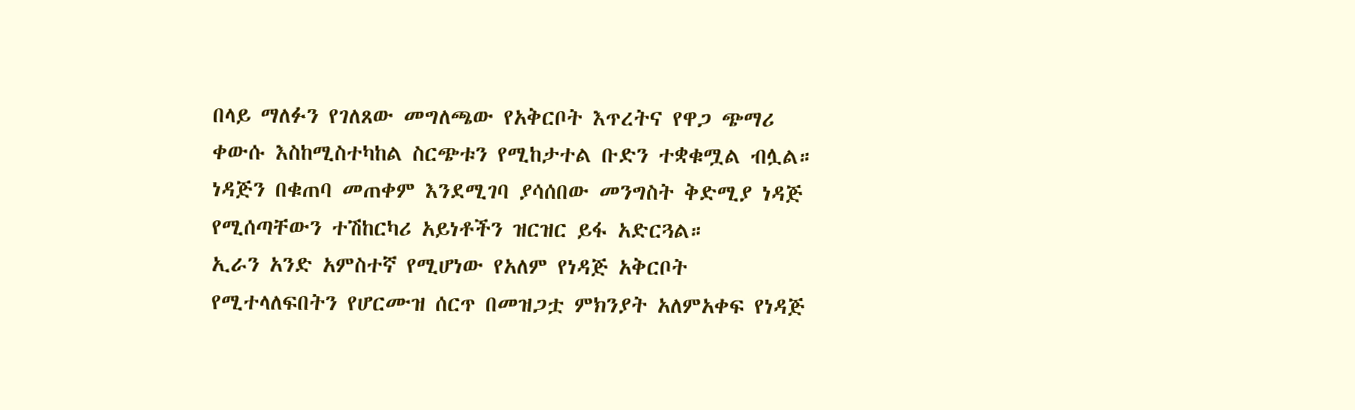በላይ ማለፉን የገለጸው መግለጫው የአቅርቦት እጥረትና የዋጋ ጭማሪ ቀውሱ እስከሚስተካከል ስርጭቱን የሚከታተል ቡድን ተቋቁሟል ብሏል። ነዳጅን በቁጠባ መጠቀም እንደሚገባ ያሳሰበው መንግስት ቅድሚያ ነዳጅ የሚሰጣቸውን ተሽከርካሪ አይነቶችን ዝርዝር ይፋ አድርጓል።
ኢራን አንድ አምስተኛ የሚሆነው የአለም የነዳጅ አቅርቦት የሚተላለፍበትን የሆርሙዝ ሰርጥ በመዝጋቷ ምክንያት አለምአቀፍ የነዳጅ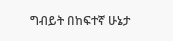ግብይት በከፍተኛ ሁኔታ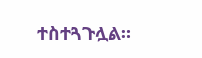ተስተጓጉሏል።